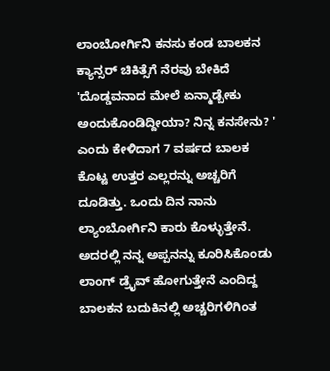ಲಾಂಬೋರ್ಗಿನಿ ಕನಸು ಕಂಡ ಬಾಲಕನ ಕ್ಯಾನ್ಸರ್ ಚಿಕಿತ್ಸೆಗೆ ನೆರವು ಬೇಕಿದೆ
'ದೊಡ್ಡವನಾದ ಮೇಲೆ ಏನ್ಮಾಡ್ಬೇಕು ಅಂದುಕೊಂಡಿದ್ದೀಯಾ? ನಿನ್ನ ಕನಸೇನು? ' ಎಂದು ಕೇಳಿದಾಗ 7 ವರ್ಷದ ಬಾಲಕ ಕೊಟ್ಟ ಉತ್ತರ ಎಲ್ಲರನ್ನು ಅಚ್ಚರಿಗೆ ದೂಡಿತ್ತು. ಒಂದು ದಿನ ನಾನು ಲ್ಯಾಂಬೋರ್ಗಿನಿ ಕಾರು ಕೊಳ್ಳುತ್ತೇನೆ. ಅದರಲ್ಲಿ ನನ್ನ ಅಪ್ಪನನ್ನು ಕೂರಿಸಿಕೊಂಡು ಲಾಂಗ್ ಡ್ರೈವ್ ಹೋಗುತ್ತೇನೆ ಎಂದಿದ್ದ ಬಾಲಕನ ಬದುಕಿನಲ್ಲಿ ಅಚ್ಚರಿಗಳಿಗಿಂತ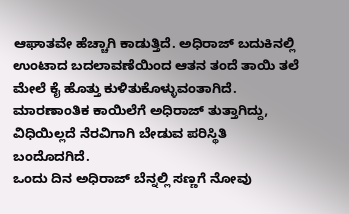ಆಘಾತವೇ ಹೆಚ್ಚಾಗಿ ಕಾಡುತ್ತಿದೆ. ಅಧಿರಾಜ್ ಬದುಕಿನಲ್ಲಿ ಉಂಟಾದ ಬದಲಾವಣೆಯಿಂದ ಆತನ ತಂದೆ ತಾಯಿ ತಲೆ ಮೇಲೆ ಕೈ ಹೊತ್ತು ಕುಳಿತುಕೊಳ್ಳುವಂತಾಗಿದೆ. ಮಾರಣಾಂತಿಕ ಕಾಯಿಲೆಗೆ ಅಧಿರಾಜ್ ತುತ್ತಾಗಿದ್ದು, ವಿಧಿಯಿಲ್ಲದೆ ನೆರವಿಗಾಗಿ ಬೇಡುವ ಪರಿಸ್ಥಿತಿ ಬಂದೊದಗಿದೆ.
ಒಂದು ದಿನ ಅಧಿರಾಜ್ ಬೆನ್ನಲ್ಲಿ ಸಣ್ಣಗೆ ನೋವು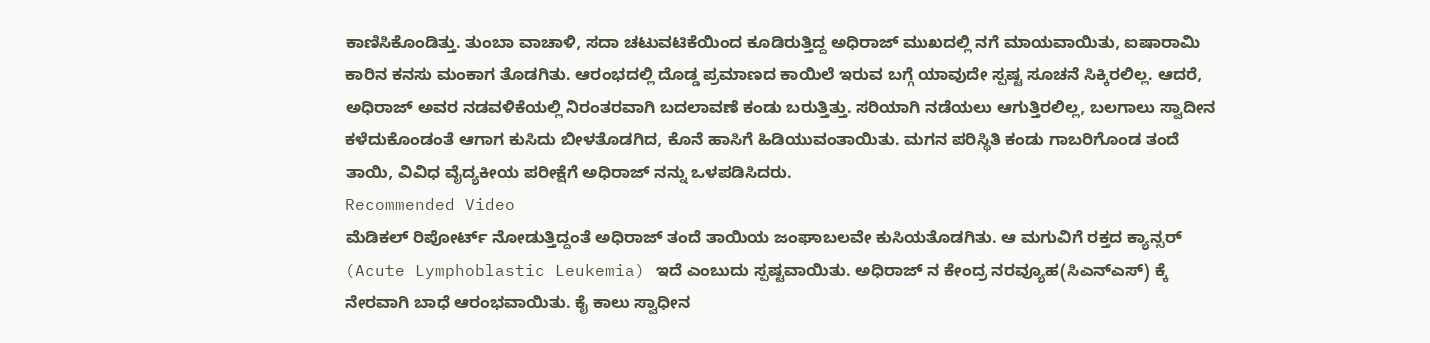ಕಾಣಿಸಿಕೊಂಡಿತ್ತು. ತುಂಬಾ ವಾಚಾಳಿ, ಸದಾ ಚಟುವಟಿಕೆಯಿಂದ ಕೂಡಿರುತ್ತಿದ್ದ ಅಧಿರಾಜ್ ಮುಖದಲ್ಲಿ ನಗೆ ಮಾಯವಾಯಿತು, ಐಷಾರಾಮಿ ಕಾರಿನ ಕನಸು ಮಂಕಾಗ ತೊಡಗಿತು. ಆರಂಭದಲ್ಲಿ ದೊಡ್ಡ ಪ್ರಮಾಣದ ಕಾಯಿಲೆ ಇರುವ ಬಗ್ಗೆ ಯಾವುದೇ ಸ್ಪಷ್ಟ ಸೂಚನೆ ಸಿಕ್ಕಿರಲಿಲ್ಲ. ಆದರೆ, ಅಧಿರಾಜ್ ಅವರ ನಡವಳಿಕೆಯಲ್ಲಿ ನಿರಂತರವಾಗಿ ಬದಲಾವಣೆ ಕಂಡು ಬರುತ್ತಿತ್ತು. ಸರಿಯಾಗಿ ನಡೆಯಲು ಆಗುತ್ತಿರಲಿಲ್ಲ, ಬಲಗಾಲು ಸ್ವಾದೀನ ಕಳೆದುಕೊಂಡಂತೆ ಆಗಾಗ ಕುಸಿದು ಬೀಳತೊಡಗಿದ, ಕೊನೆ ಹಾಸಿಗೆ ಹಿಡಿಯುವಂತಾಯಿತು. ಮಗನ ಪರಿಸ್ಥಿತಿ ಕಂಡು ಗಾಬರಿಗೊಂಡ ತಂದೆ ತಾಯಿ, ವಿವಿಧ ವೈದ್ಯಕೀಯ ಪರೀಕ್ಷೆಗೆ ಅಧಿರಾಜ್ ನನ್ನು ಒಳಪಡಿಸಿದರು.
Recommended Video
ಮೆಡಿಕಲ್ ರಿಪೋರ್ಟ್ ನೋಡುತ್ತಿದ್ದಂತೆ ಅಧಿರಾಜ್ ತಂದೆ ತಾಯಿಯ ಜಂಘಾಬಲವೇ ಕುಸಿಯತೊಡಗಿತು. ಆ ಮಗುವಿಗೆ ರಕ್ತದ ಕ್ಯಾನ್ಸರ್ (Acute Lymphoblastic Leukemia) ಇದೆ ಎಂಬುದು ಸ್ಪಷ್ಟವಾಯಿತು. ಅಧಿರಾಜ್ ನ ಕೇಂದ್ರ ನರವ್ಯೂಹ(ಸಿಎನ್ಎಸ್) ಕ್ಕೆ ನೇರವಾಗಿ ಬಾಧೆ ಆರಂಭವಾಯಿತು. ಕೈ ಕಾಲು ಸ್ವಾಧೀನ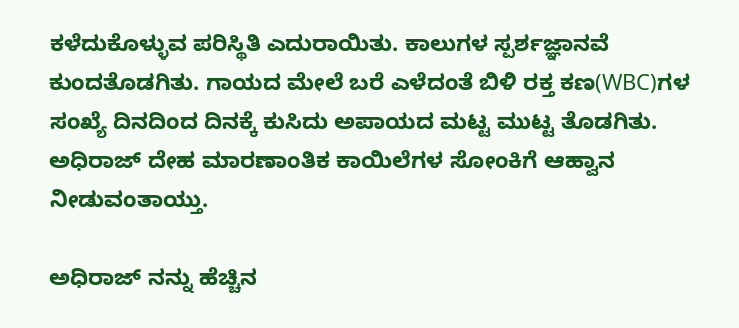ಕಳೆದುಕೊಳ್ಳುವ ಪರಿಸ್ಥಿತಿ ಎದುರಾಯಿತು. ಕಾಲುಗಳ ಸ್ಪರ್ಶಜ್ಞಾನವೆ ಕುಂದತೊಡಗಿತು. ಗಾಯದ ಮೇಲೆ ಬರೆ ಎಳೆದಂತೆ ಬಿಳಿ ರಕ್ತ ಕಣ(WBC)ಗಳ ಸಂಖ್ಯೆ ದಿನದಿಂದ ದಿನಕ್ಕೆ ಕುಸಿದು ಅಪಾಯದ ಮಟ್ಟ ಮುಟ್ಟ ತೊಡಗಿತು. ಅಧಿರಾಜ್ ದೇಹ ಮಾರಣಾಂತಿಕ ಕಾಯಿಲೆಗಳ ಸೋಂಕಿಗೆ ಆಹ್ವಾನ ನೀಡುವಂತಾಯ್ತು.

ಅಧಿರಾಜ್ ನನ್ನು ಹೆಚ್ಚಿನ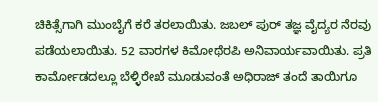ಚಿಕಿತ್ಸೆಗಾಗಿ ಮುಂಬೈಗೆ ಕರೆ ತರಲಾಯಿತು. ಜಬಲ್ ಪುರ್ ತಜ್ಞ ವೈದ್ಯರ ನೆರವು ಪಡೆಯಲಾಯಿತು. 52 ವಾರಗಳ ಕಿಮೋಥೆರಪಿ ಅನಿವಾರ್ಯವಾಯಿತು. ಪ್ರತಿ ಕಾರ್ಮೋಡದಲ್ಲೂ ಬೆಳ್ಳಿರೇಖೆ ಮೂಡುವಂತೆ ಅಧಿರಾಜ್ ತಂದೆ ತಾಯಿಗೂ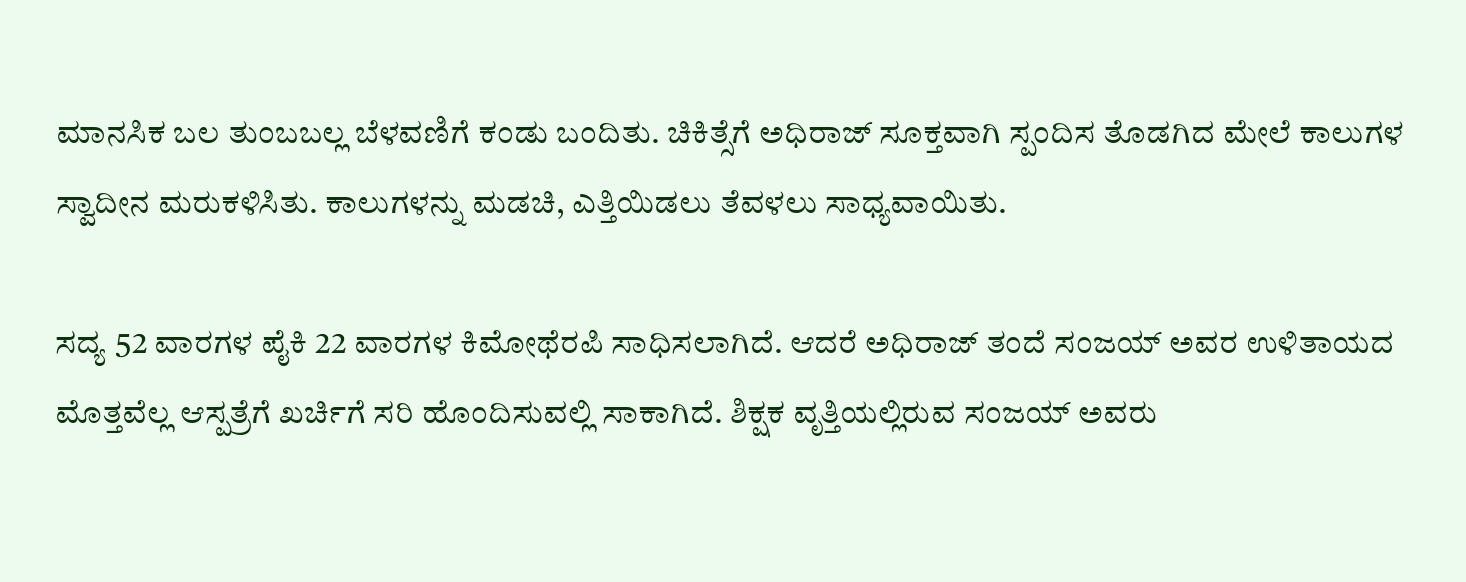ಮಾನಸಿಕ ಬಲ ತುಂಬಬಲ್ಲ ಬೆಳವಣಿಗೆ ಕಂಡು ಬಂದಿತು. ಚಿಕಿತ್ಸೆಗೆ ಅಧಿರಾಜ್ ಸೂಕ್ತವಾಗಿ ಸ್ಪಂದಿಸ ತೊಡಗಿದ ಮೇಲೆ ಕಾಲುಗಳ ಸ್ವಾದೀನ ಮರುಕಳಿಸಿತು. ಕಾಲುಗಳನ್ನು ಮಡಚಿ, ಎತ್ತಿಯಿಡಲು ತೆವಳಲು ಸಾಧ್ಯವಾಯಿತು.

ಸದ್ಯ 52 ವಾರಗಳ ಪೈಕಿ 22 ವಾರಗಳ ಕಿಮೋಥೆರಪಿ ಸಾಧಿಸಲಾಗಿದೆ. ಆದರೆ ಅಧಿರಾಜ್ ತಂದೆ ಸಂಜಯ್ ಅವರ ಉಳಿತಾಯದ ಮೊತ್ತವೆಲ್ಲ ಆಸ್ಪತ್ರೆಗೆ ಖರ್ಚಿಗೆ ಸರಿ ಹೊಂದಿಸುವಲ್ಲಿ ಸಾಕಾಗಿದೆ. ಶಿಕ್ಷಕ ವೃತ್ತಿಯಲ್ಲಿರುವ ಸಂಜಯ್ ಅವರು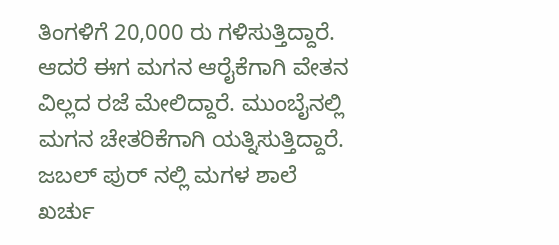ತಿಂಗಳಿಗೆ 20,000 ರು ಗಳಿಸುತ್ತಿದ್ದಾರೆ. ಆದರೆ ಈಗ ಮಗನ ಆರೈಕೆಗಾಗಿ ವೇತನ ವಿಲ್ಲದ ರಜೆ ಮೇಲಿದ್ದಾರೆ. ಮುಂಬೈನಲ್ಲಿ ಮಗನ ಚೇತರಿಕೆಗಾಗಿ ಯತ್ನಿಸುತ್ತಿದ್ದಾರೆ. ಜಬಲ್ ಪುರ್ ನಲ್ಲಿ ಮಗಳ ಶಾಲೆ ಖರ್ಚು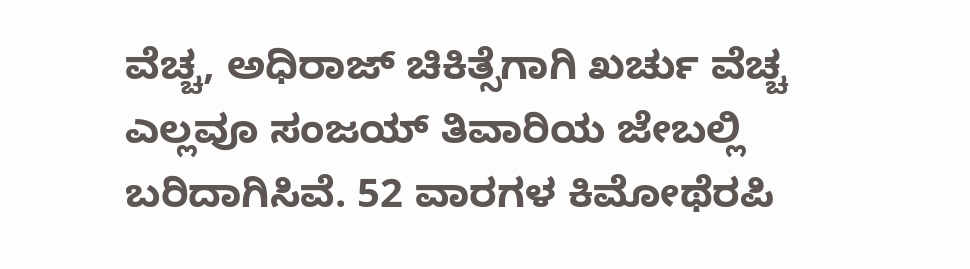ವೆಚ್ಚ, ಅಧಿರಾಜ್ ಚಿಕಿತ್ಸೆಗಾಗಿ ಖರ್ಚು ವೆಚ್ಚ ಎಲ್ಲವೂ ಸಂಜಯ್ ತಿವಾರಿಯ ಜೇಬಲ್ಲಿ ಬರಿದಾಗಿಸಿವೆ. 52 ವಾರಗಳ ಕಿಮೋಥೆರಪಿ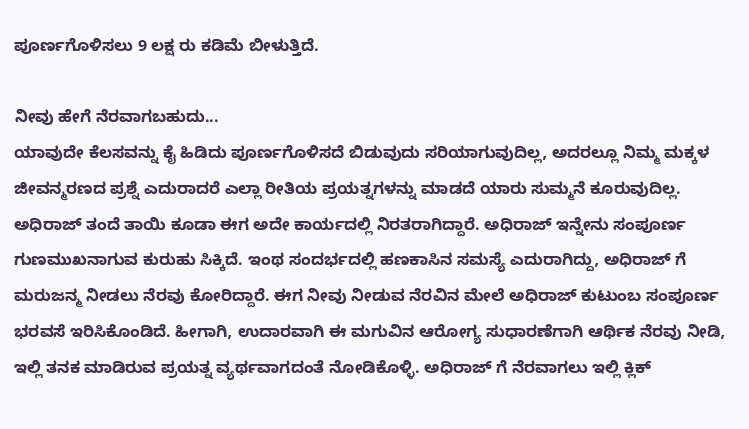ಪೂರ್ಣಗೊಳಿಸಲು 9 ಲಕ್ಷ ರು ಕಡಿಮೆ ಬೀಳುತ್ತಿದೆ.

ನೀವು ಹೇಗೆ ನೆರವಾಗಬಹುದು...
ಯಾವುದೇ ಕೆಲಸವನ್ನು ಕೈ ಹಿಡಿದು ಪೂರ್ಣಗೊಳಿಸದೆ ಬಿಡುವುದು ಸರಿಯಾಗುವುದಿಲ್ಲ, ಅದರಲ್ಲೂ ನಿಮ್ಮ ಮಕ್ಕಳ ಜೀವನ್ಮರಣದ ಪ್ರಶ್ನೆ ಎದುರಾದರೆ ಎಲ್ಲಾ ರೀತಿಯ ಪ್ರಯತ್ನಗಳನ್ನು ಮಾಡದೆ ಯಾರು ಸುಮ್ಮನೆ ಕೂರುವುದಿಲ್ಲ. ಅಧಿರಾಜ್ ತಂದೆ ತಾಯಿ ಕೂಡಾ ಈಗ ಅದೇ ಕಾರ್ಯದಲ್ಲಿ ನಿರತರಾಗಿದ್ದಾರೆ. ಅಧಿರಾಜ್ ಇನ್ನೇನು ಸಂಪೂರ್ಣ ಗುಣಮುಖನಾಗುವ ಕುರುಹು ಸಿಕ್ಕಿದೆ. ಇಂಥ ಸಂದರ್ಭದಲ್ಲಿ ಹಣಕಾಸಿನ ಸಮಸ್ಯೆ ಎದುರಾಗಿದ್ದು, ಅಧಿರಾಜ್ ಗೆ ಮರುಜನ್ಮ ನೀಡಲು ನೆರವು ಕೋರಿದ್ದಾರೆ. ಈಗ ನೀವು ನೀಡುವ ನೆರವಿನ ಮೇಲೆ ಅಧಿರಾಜ್ ಕುಟುಂಬ ಸಂಪೂರ್ಣ ಭರವಸೆ ಇರಿಸಿಕೊಂಡಿದೆ. ಹೀಗಾಗಿ, ಉದಾರವಾಗಿ ಈ ಮಗುವಿನ ಆರೋಗ್ಯ ಸುಧಾರಣೆಗಾಗಿ ಆರ್ಥಿಕ ನೆರವು ನೀಡಿ, ಇಲ್ಲಿ ತನಕ ಮಾಡಿರುವ ಪ್ರಯತ್ನ ವ್ಯರ್ಥವಾಗದಂತೆ ನೋಡಿಕೊಳ್ಳಿ. ಅಧಿರಾಜ್ ಗೆ ನೆರವಾಗಲು ಇಲ್ಲಿ ಕ್ಲಿಕ್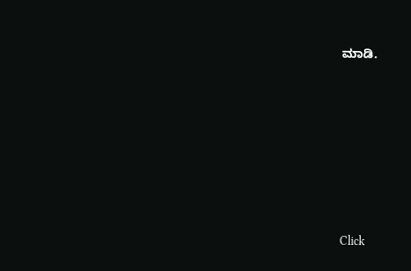ಮಾಡಿ.












Click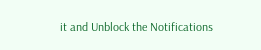it and Unblock the Notifications